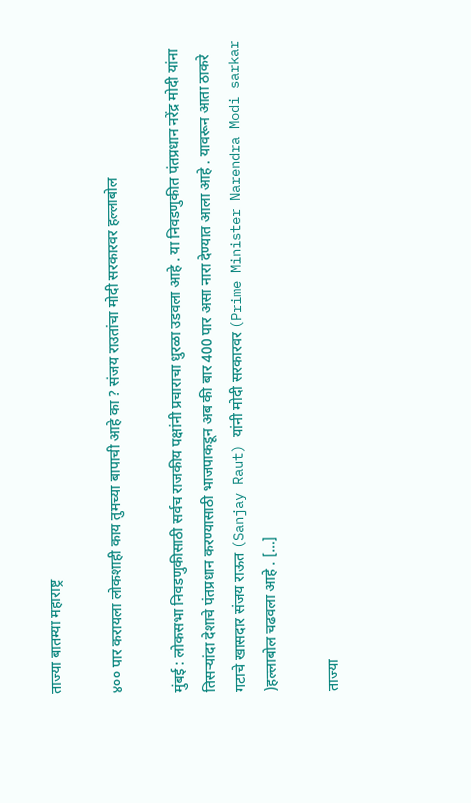ताज्या बातम्या महाराष्ट्र

४०० पार करायला लोकशाही काय तुमच्या बापाची आहे का ? संजय राउतांचा मोदी सरकारवर हल्लाबोल

मुंबई : लोकसभा निवडणुकीसाठी सर्वच राजकीय पक्षांनी प्रचाराचा धुरळा उडवला आहे . या निवडणुकीत पंतप्रधान नरेंद्र मोदी यांना तिसऱ्यांदा देशाचे पंतप्रधान करण्यासाठी भाजपाकडून अब की बार 400 पार असा नारा देण्यात आला आहे . यावरून आता ठाकरे गटाचे खासदार संजय राऊत (Sanjay Raut) यांनी मोदी सरकारवर (Prime Minister Narendra Modi sarkar )हल्लाबोल चढवला आहे . […]

ताज्या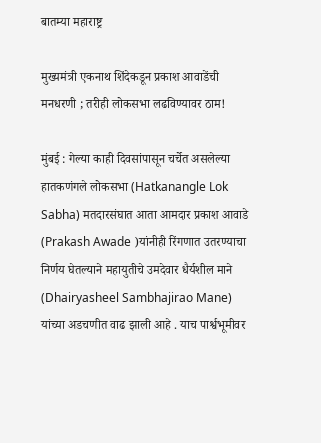बातम्या महाराष्ट्र

मुख्यमंत्री एकनाथ शिंदेकडून प्रकाश आवाडेंची मनधरणी ; तरीही लोकसभा लढविण्यावर ठाम!

मुंबई : गेल्या काही दिवसांपासून चर्चेत असलेल्या हातकणंगले लोकसभा (Hatkanangle Lok Sabha) मतदारसंघात आता आमदार प्रकाश आवाडे (Prakash Awade )यांनीही रिंगणात उतरण्याचा निर्णय घेतल्याने महायुतीचे उमदेवार धैर्यशील माने (Dhairyasheel Sambhajirao Mane) यांच्या अडचणीत वाढ झाली आहे . याच पार्श्वभूमीवर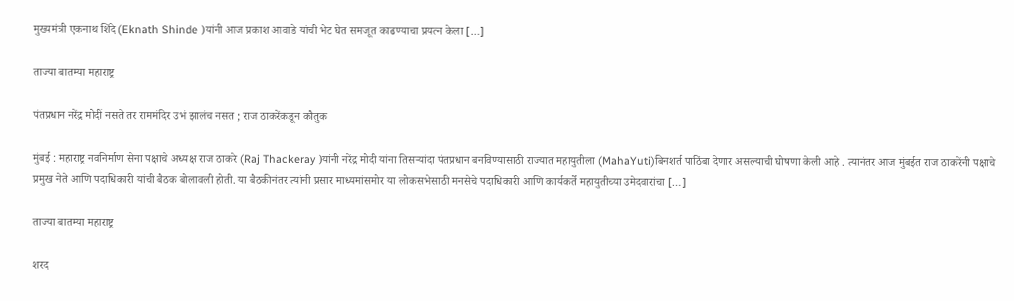मुख्यमंत्री एकनाथ शिंदे (Eknath Shinde )यांनी आज प्रकाश आवाडे यांची भेट घेत समजूत काढण्याचा प्रयत्न केला […]

ताज्या बातम्या महाराष्ट्र

पंतप्रधान नरेंद्र मोदीं नसते तर राममंदिर उभं झालंच नसत ; राज ठाकरेंकडून कौतुक

मुंबई : महाराष्ट्र नवनिर्माण सेना पक्षाचे अध्यक्ष राज ठाकरे (Raj Thackeray )यांनी नरेंद्र मोदी यांना तिसऱ्यांदा पंतप्रधान बनविण्यासाठी राज्यात महायुतीला (MahaYuti)बिनशर्त पाठिंबा देणार असल्याची घोषणा केली आहे . त्यानंतर आज मुंबईत राज ठाकरेंनी पक्षाचे प्रमुख नेते आणि पदाधिकारी यांची बैठक बोलावली होती. या बैठकीनंतर त्यांनी प्रसार माध्यमांसमोर या लोकसभेसाठी मनसेचे पदाधिकारी आणि कार्यकर्ते महायुतीच्या उमेदवारांचा […]

ताज्या बातम्या महाराष्ट्र

शरद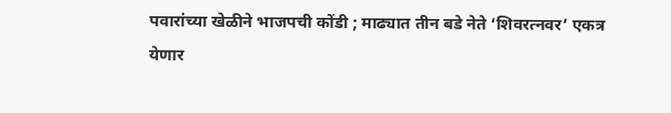पवारांच्या खेळीने भाजपची कोंडी ; माढ्यात तीन बडे नेते ‘शिवरत्नवर’ एकत्र येणार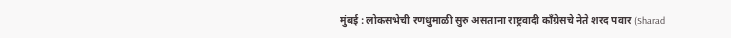मुंबई : लोकसभेची रणधुमाळी सुरु असताना राष्ट्रवादी काँग्रेसचे नेते शरद पवार (Sharad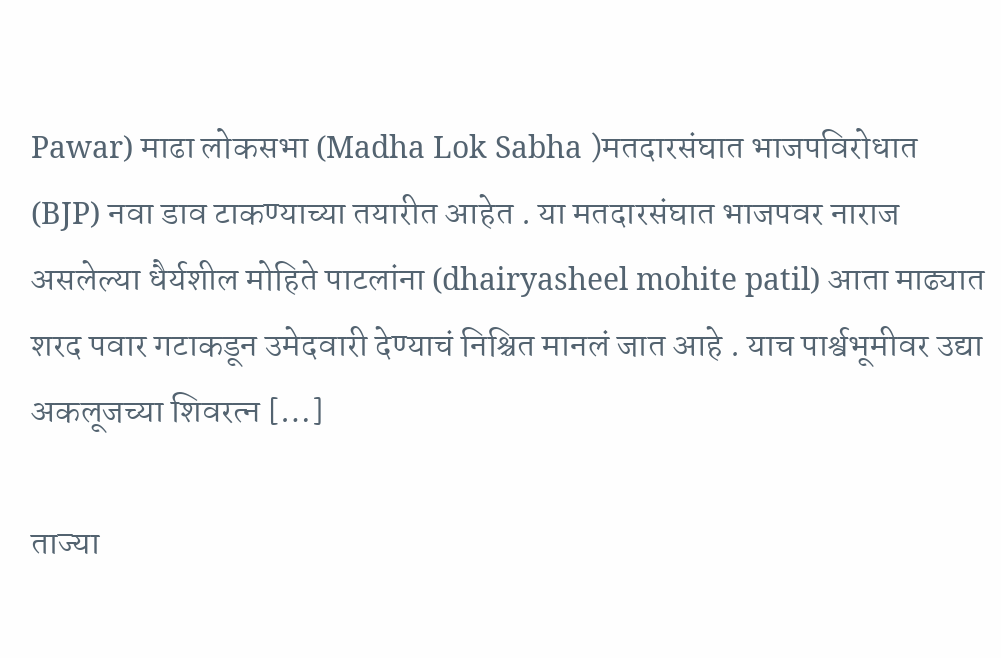Pawar) माढा लोकसभा (Madha Lok Sabha )मतदारसंघात भाजपविरोधात (BJP) नवा डाव टाकण्याच्या तयारीत आहेत . या मतदारसंघात भाजपवर नाराज असलेल्या धैर्यशील मोहिते पाटलांना (dhairyasheel mohite patil) आता माढ्यात शरद पवार गटाकडून उमेदवारी देण्याचं निश्चित मानलं जात आहे . याच पार्श्वभूमीवर उद्या अकलूजच्या शिवरत्न […]

ताज्या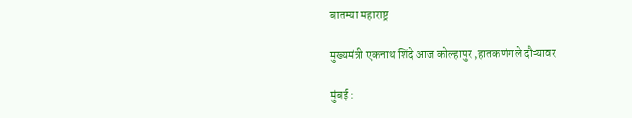बातम्या महाराष्ट्र

मुख्यमंत्री एकनाथ शिंदे आज कोल्हापुर ,हातकणंगले दौऱ्यावर

मुंबई :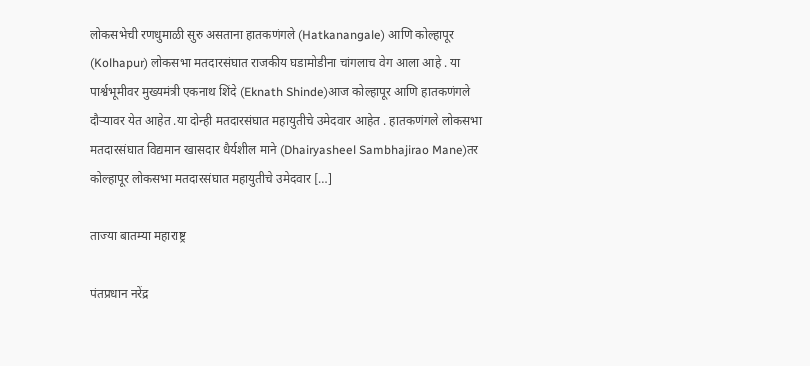लोकसभेची रणधुमाळी सुरु असताना हातकणंगले (Hatkanangale) आणि कोल्हापूर (Kolhapur) लोकसभा मतदारसंघात राजकीय घडामोडीना चांगलाच वेग आला आहे . या पार्श्वभूमीवर मुख्यमंत्री एकनाथ शिंदे (Eknath Shinde)आज कोल्हापूर आणि हातकणंगले दौऱ्यावर येत आहेत .या दोन्ही मतदारसंघात महायुतीचे उमेदवार आहेत . हातकणंगले लोकसभा मतदारसंघात विद्यमान खासदार धैर्यशील माने (Dhairyasheel Sambhajirao Mane)तर कोल्हापूर लोकसभा मतदारसंघात महायुतीचे उमेदवार […]

ताज्या बातम्या महाराष्ट्र

पंतप्रधान नरेंद्र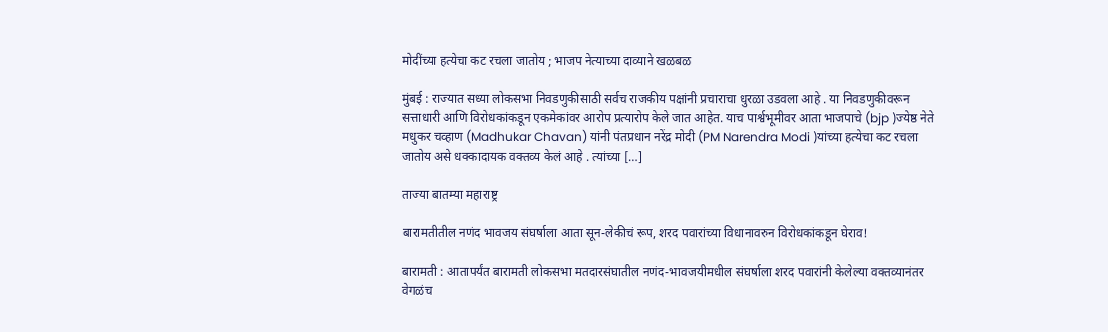मोदींच्या हत्येचा कट रचला जातोय ; भाजप नेत्याच्या दाव्याने खळबळ

मुंबई : राज्यात सध्या लोकसभा निवडणुकीसाठी सर्वच राजकीय पक्षांनी प्रचाराचा धुरळा उडवला आहे . या निवडणुकीवरून सत्ताधारी आणि विरोधकांकडून एकमेकांवर आरोप प्रत्यारोप केले जात आहेत. याच पार्श्वभूमीवर आता भाजपाचे (bjp )ज्येष्ठ नेते मधुकर चव्हाण (Madhukar Chavan) यांनी पंतप्रधान नरेंद्र मोदी (PM Narendra Modi )यांच्या हत्येचा कट रचला जातोय असे धक्कादायक वक्तव्य केलं आहे . त्यांच्या […]

ताज्या बातम्या महाराष्ट्र

बारामतीतील नणंद भावजय संघर्षाला आता सून-लेकीचं रूप, शरद पवारांच्या विधानावरुन विरोधकांकडून घेराव!

बारामती : आतापर्यंत बारामती लोकसभा मतदारसंघातील नणंद-भावजयीमधील संघर्षाला शरद पवारांनी केलेल्या वक्तव्यानंतर वेगळंच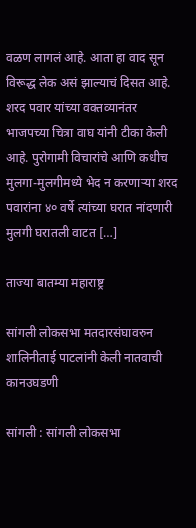वळण लागलं आहे. आता हा वाद सून विरूद्ध लेक असं झाल्याचं दिसत आहे. शरद पवार यांच्या वक्तव्यानंतर भाजपच्या चित्रा वाघ यांनी टीका केली आहे. पुरोगामी विचारांचे आणि कधीच मुलगा-मुलगीमध्ये भेद न करणाऱ्या शरद पवारांना ४० वर्षे त्यांच्या घरात नांदणारी मुलगी घरातली वाटत […]

ताज्या बातम्या महाराष्ट्र

सांगली लोकसभा मतदारसंघावरुन शालिनीताई पाटलांनी केली नातवाची कानउघडणी

सांगली : सांगली लोकसभा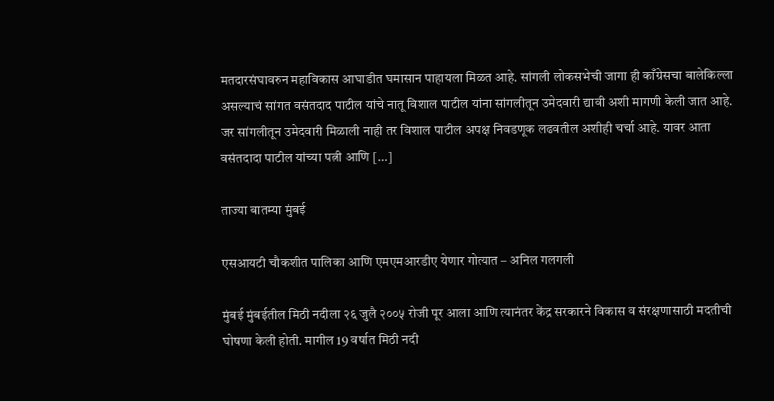मतदारसंघावरुन महाविकास आघाडीत घमासान पाहायला मिळत आहे. सांगली लोकसभेची जागा ही काँग्रेसचा बालेकिल्ला असल्याचं सांगत वसंतदाद पाटील यांचे नातू विशाल पाटील यांना सांगलीतून उमेदवारी द्यावी अशी मागणी केली जात आहे. जर सांगलीतून उमेदवारी मिळाली नाही तर विशाल पाटील अपक्ष निवडणूक लढवतील अशीही चर्चा आहे. यावर आता वसंतदादा पाटील यांच्या पत्नी आणि […]

ताज्या बातम्या मुंबई

एसआयटी चौकशीत पालिका आणि एमएमआरडीए येणार गोत्यात – अनिल गलगली

मुंबई मुंबईतील मिठी नदीला २६ जुलै २००५ रोजी पूर आला आणि त्यानंतर केंद्र सरकारने विकास व संरक्षणासाठी मदतीची घोषणा केली होती. मागील 19 वर्षात मिठी नदी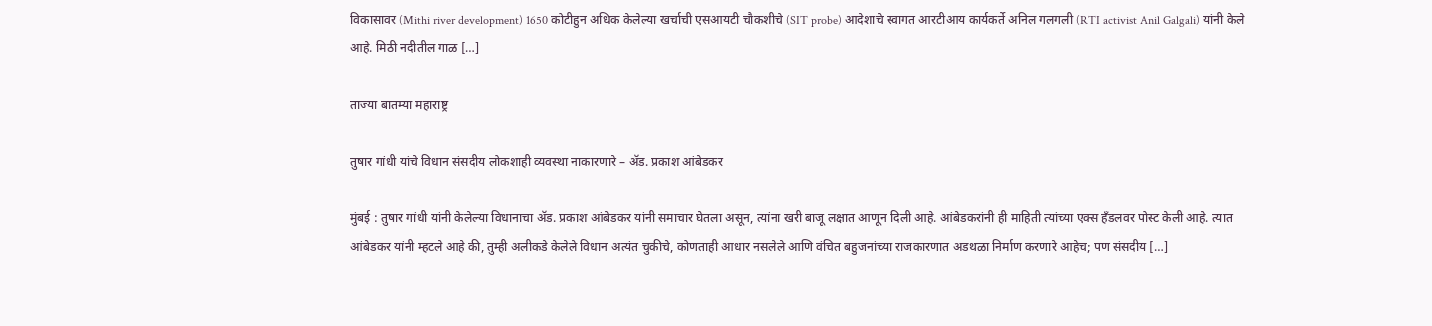विकासावर (Mithi river development) 1650 कोटीहुन अधिक केलेल्या खर्चाची एसआयटी चौकशीचे (SIT probe) आदेशाचे स्वागत आरटीआय कार्यकर्ते अनिल गलगली (RTI activist Anil Galgali) यांनी केले आहे. मिठी नदीतील गाळ […]

ताज्या बातम्या महाराष्ट्र

तुषार गांधी यांचे विधान संसदीय लोकशाही व्यवस्था नाकारणारे – ॲड. प्रकाश आंबेडकर

मुंबई : तुषार गांधी यांनी केलेल्या विधानाचा ॲड. प्रकाश आंबेडकर यांनी समाचार घेतला असून, त्यांना खरी बाजू लक्षात आणून दिली आहे. आंबेडकरांनी ही माहिती त्यांच्या एक्स हॅंडलवर पोस्ट केली आहे. त्यात आंबेडकर यांनी म्हटले आहे की, तुम्ही अलीकडे केलेले विधान अत्यंत चुकीचे, कोणताही आधार नसलेले आणि वंचित बहुजनांच्या राजकारणात अडथळा निर्माण करणारे आहेच; पण संसदीय […]